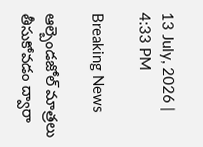13 July, 2026 | 4:33 PM

Breaking News

ఆల్బెండజోల్ మాత్రలు తీసుకోవడం ద్వారా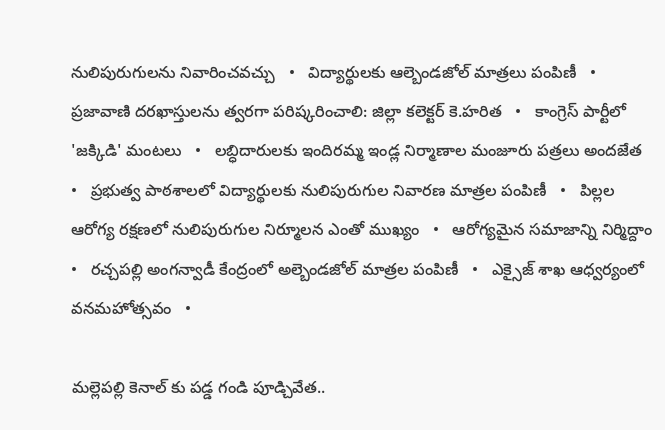నులిపురుగులను నివారించవచ్చు   •   విద్యార్థులకు ఆల్బెండజోల్ మాత్రలు పంపిణీ   •   ప్రజావాణి దరఖాస్తులను త్వరగా పరిష్కరించాలి: జిల్లా కలెక్టర్ కె.హరిత   •   కాంగ్రెస్ పార్టీలో 'జక్కిడి' మంటలు   •   లబ్ధిదారులకు ఇందిరమ్మ ఇండ్ల నిర్మాణాల మంజూరు పత్రలు అందజేత   •   ప్రభుత్వ పాఠశాలలో విద్యార్థులకు నులిపురుగుల నివారణ మాత్రల పంపిణీ   •   పిల్లల ఆరోగ్య రక్షణలో నులిపురుగుల నిర్మూలన ఎంతో ముఖ్యం   •   ఆరోగ్యమైన సమాజాన్ని నిర్మిద్దాం   •   రచ్చపల్లి అంగన్వాడీ కేంద్రంలో అల్బెండజోల్ మాత్రల పంపిణీ   •   ఎక్సైజ్ శాఖ ఆధ్వర్యంలో వనమహోత్సవం   •

మల్లెపల్లి కెనాల్ కు పడ్డ గండి పూడ్చివేత..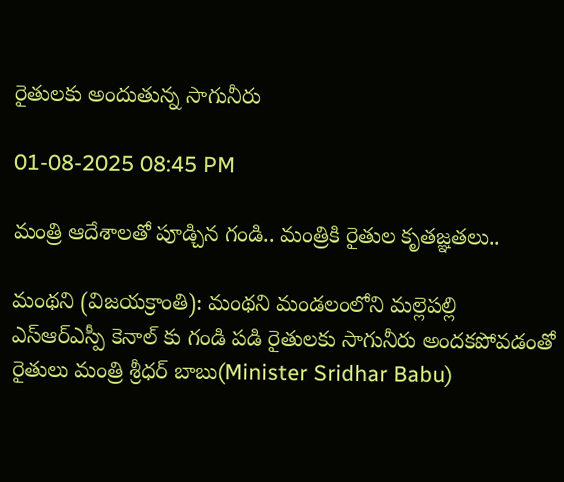రైతులకు అందుతున్న సాగునీరు

01-08-2025 08:45 PM

మంత్రి ఆదేశాలతో పూడ్చిన గండి.. మంత్రికి రైతుల కృతజ్ఞతలు..

మంథని (విజయక్రాంతి): మంథని మండలంలోని మల్లెపల్లి ఎస్ఆర్ఎస్పీ కెనాల్ కు గండి పడి రైతులకు సాగునీరు అందకపోవడంతో రైతులు మంత్రి శ్రీధర్ బాబు(Minister Sridhar Babu)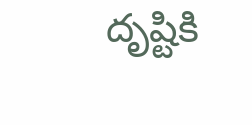దృష్టికి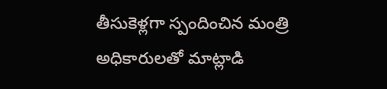తీసుకెళ్లగా స్పందించిన మంత్రి అధికారులతో మాట్లాడి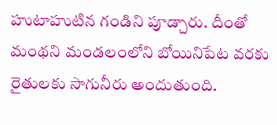హుటాహుటిన గండిని పూడ్చారు. దీంతో మంథని మండలంలోని బోయినిపేట వరకు రైతులకు సాగునీరు అందుతుంది.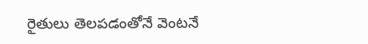రైతులు తెలపడంతోనే వెంటనే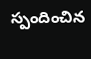స్పందించిన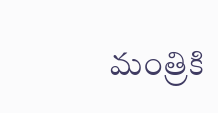మంత్రికి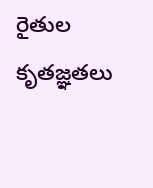రైతుల కృతజ్ఞతలు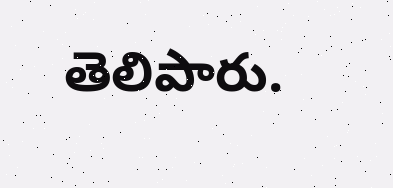తెలిపారు.